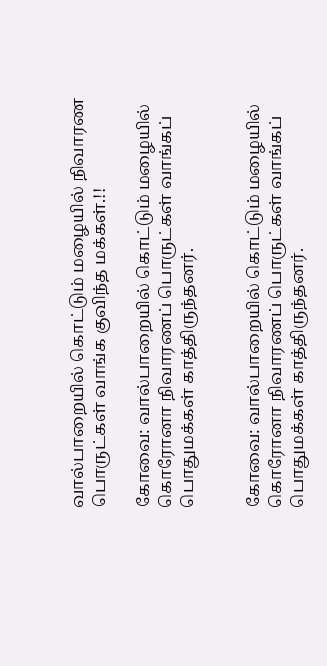வால்பாறையில் கொட்டும் மழையில் நிவாரண பொருட்கள் வாங்க குவிந்த மக்கள்.!!

கோவை: வால்பாறையில் கொட்டும் மழையில் கொரோனா நிவாரணப் பொருட்கள் வாங்கப் பொதுமக்கள் காத்திருந்தனர்.


கோவை: வால்பாறையில் கொட்டும் மழையில் கொரோனா நிவாரணப் பொருட்கள் வாங்கப் பொதுமக்கள் காத்திருந்தனர்.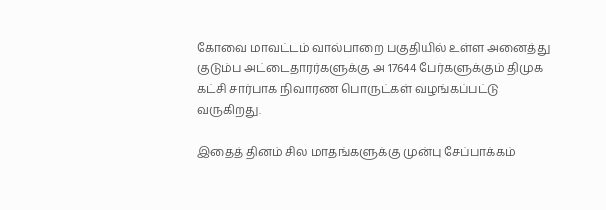கோவை மாவட்டம் வால்பாறை பகுதியில் உள்ள அனைத்து குடும்ப அட்டைதாரர்களுக்கு அ 17644 பேர்களுக்கும் திமுக கட்சி சார்பாக நிவாரண பொருட்கள் வழங்கப்பட்டு வருகிறது.

இதைத் தினம் சில மாதங்களுக்கு முன்பு சேப்பாக்கம்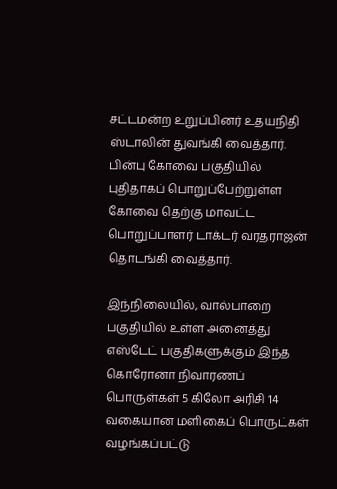சட்டமன்ற உறுப்பினர் உதயநிதி ஸ்டாலின் துவங்கி வைத்தார். பின்பு கோவை பகுதியில் புதிதாகப் பொறுப்பேற்றுள்ள கோவை தெற்கு மாவட்ட பொறுப்பாளர் டாக்டர் வரதராஜன் தொடங்கி வைத்தார்.

இந்நிலையில், வால்பாறை பகுதியில் உள்ள அனைத்து எஸ்டேட் பகுதிகளுக்கும் இந்த கொரோனா நிவாரணப் பொருள்கள் 5 கிலோ அரிசி 14 வகையான மளிகைப் பொருட்கள் வழங்கப்பட்டு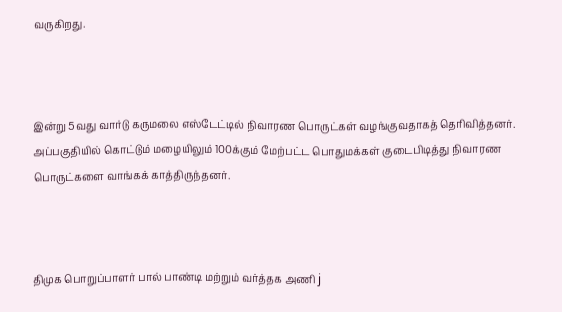வருகிறது.



இன்று 5வது வார்டு கருமலை எஸ்டேட்டில் நிவாரண பொருட்கள் வழங்குவதாகத் தெரிவித்தனர். அப்பகுதியில் கொட்டும் மழையிலும் 100க்கும் மேற்பட்ட பொதுமக்கள் குடைபிடித்து நிவாரண பொருட்களை வாங்கக் காத்திருந்தனர்.



திமுக பொறுப்பாளர் பால் பாண்டி மற்றும் வர்த்தக அணி j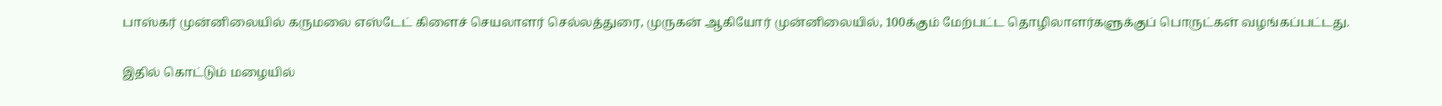பாஸ்கர் முன்னிலையில் கருமலை எஸ்டேட் கிளைச் செயலாளர் செல்லத்துரை, முருகன் ஆகியோர் முன்னிலையில், 100க்கும் மேற்பட்ட தொழிலாளர்களுக்குப் பொருட்கள் வழங்கப்பட்டது.

இதில் கொட்டும் மழையில்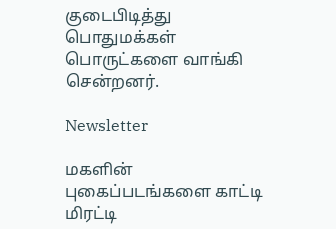குடைபிடித்து பொதுமக்கள் பொருட்களை வாங்கி சென்றனர்.

Newsletter

மகளின் புகைப்படங்களை காட்டி மிரட்டி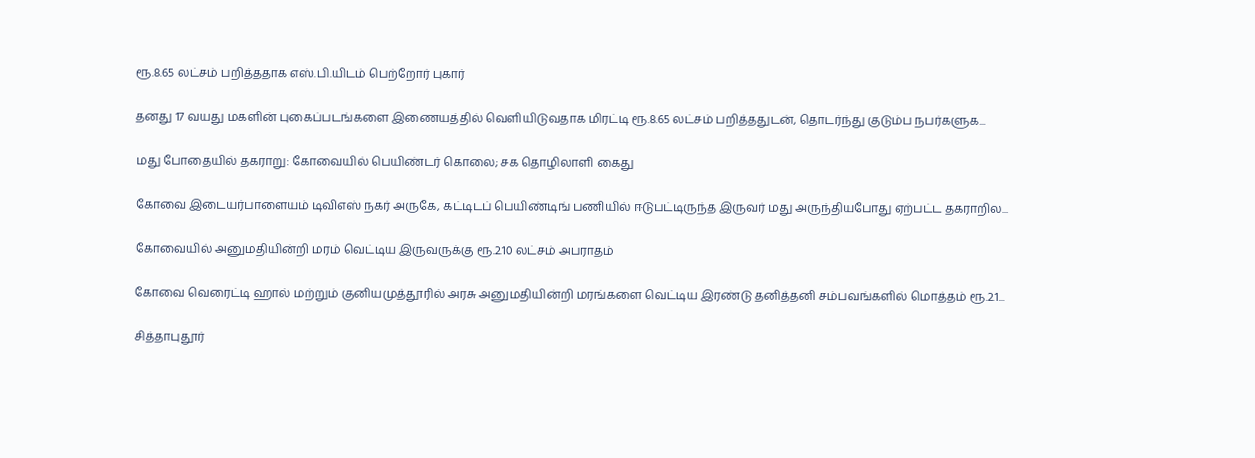ரூ.8.65 லட்சம் பறித்ததாக எஸ்.பி.யிடம் பெற்றோர் புகார்

தனது 17 வயது மகளின் புகைப்படங்களை இணையத்தில் வெளியிடுவதாக மிரட்டி ரூ.8.65 லட்சம் பறித்ததுடன், தொடர்ந்து குடும்ப நபர்களுக...

மது போதையில் தகராறு: கோவையில் பெயிண்டர் கொலை; சக தொழிலாளி கைது

கோவை இடையர்பாளையம் டிவிஎஸ் நகர் அருகே, கட்டிடப் பெயிண்டிங் பணியில் ஈடுபட்டிருந்த இருவர் மது அருந்தியபோது ஏற்பட்ட தகராறில...

கோவையில் அனுமதியின்றி மரம் வெட்டிய இருவருக்கு ரூ.2.10 லட்சம் அபராதம்

கோவை வெரைட்டி ஹால் மற்றும் குனியமுத்தூரில் அரசு அனுமதியின்றி மரங்களை வெட்டிய இரண்டு தனித்தனி சம்பவங்களில் மொத்தம் ரூ.2.1...

சித்தாபுதூர்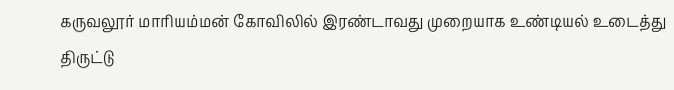கருவலூர் மாரியம்மன் கோவிலில் இரண்டாவது முறையாக உண்டியல் உடைத்து திருட்டு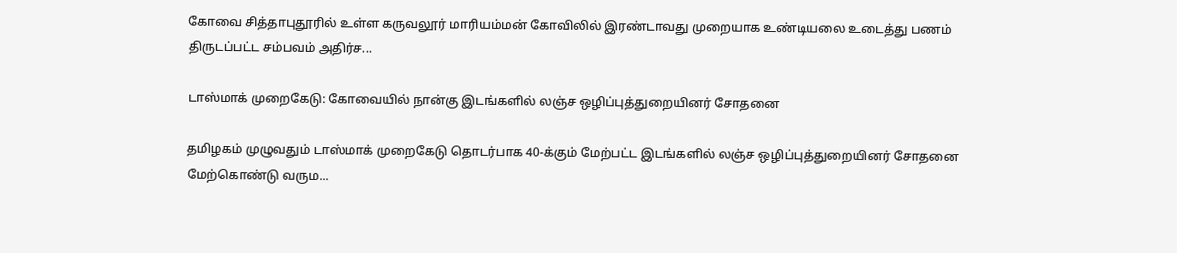கோவை சித்தாபுதூரில் உள்ள கருவலூர் மாரியம்மன் கோவிலில் இரண்டாவது முறையாக உண்டியலை உடைத்து பணம் திருடப்பட்ட சம்பவம் அதிர்ச...

டாஸ்மாக் முறைகேடு: கோவையில் நான்கு இடங்களில் லஞ்ச ஒழிப்புத்துறையினர் சோதனை

தமிழகம் முழுவதும் டாஸ்மாக் முறைகேடு தொடர்பாக 40-க்கும் மேற்பட்ட இடங்களில் லஞ்ச ஒழிப்புத்துறையினர் சோதனை மேற்கொண்டு வரும...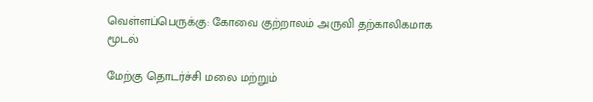வெள்ளப்பெருக்கு: கோவை குற்றாலம் அருவி தற்காலிகமாக மூடல்

மேற்கு தொடர்ச்சி மலை மற்றும்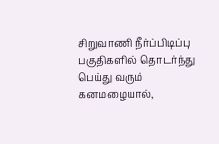சிறுவாணி நீர்ப்பிடிப்பு பகுதிகளில் தொடர்ந்து பெய்து வரும் கனமழையால்,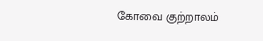கோவை குற்றாலம்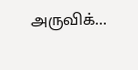அருவிக்...